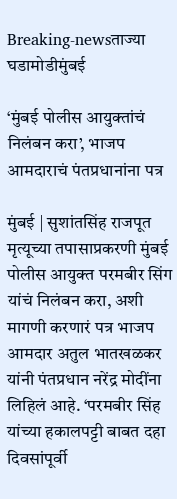Breaking-newsताज्या घडामोडीमुंबई

‘मुंबई पोलीस आयुक्तांचं निलंबन करा’, भाजप आमदाराचं पंतप्रधानांना पत्र

मुंबई | सुशांतसिंह राजपूत मृत्यूच्या तपासाप्रकरणी मुंबई पोलीस आयुक्त परमबीर सिंग यांचं निलंबन करा, अशी मागणी करणारं पत्र भाजप आमदार अतुल भातखळकर यांनी पंतप्रधान नरेंद्र मोदींना लिहिलं आहे. ‘परमबीर सिंह यांच्या हकालपट्टी बाबत दहा दिवसांपूर्वी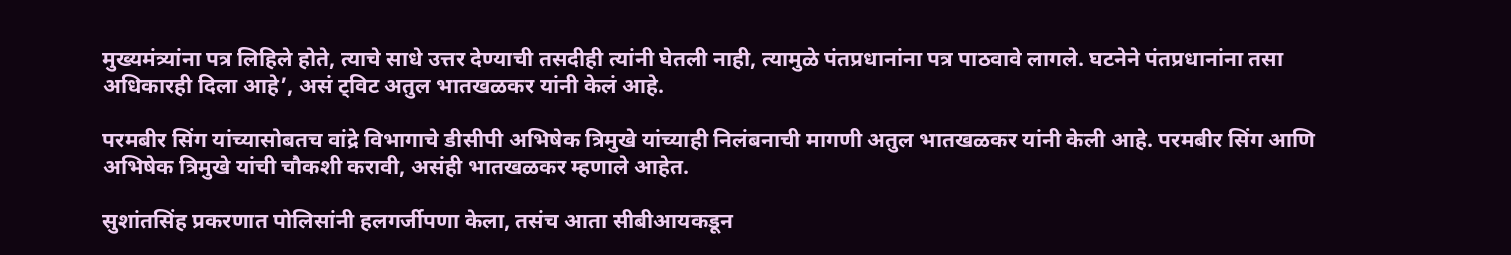मुख्यमंत्र्यांना पत्र लिहिले होते, त्याचे साधे उत्तर देण्याची तसदीही त्यांनी घेतली नाही, त्यामुळे पंतप्रधानांना पत्र पाठवावे लागले. घटनेने पंतप्रधानांना तसा अधिकारही दिला आहे’, असं ट्विट अतुल भातखळकर यांनी केलं आहे.

परमबीर सिंग यांच्यासोबतच वांद्रे विभागाचे डीसीपी अभिषेक त्रिमुखे यांच्याही निलंबनाची मागणी अतुल भातखळकर यांनी केली आहे. परमबीर सिंग आणि अभिषेक त्रिमुखे यांची चौकशी करावी, असंही भातखळकर म्हणाले आहेत.

सुशांतसिंह प्रकरणात पोलिसांनी हलगर्जीपणा केला, तसंच आता सीबीआयकडून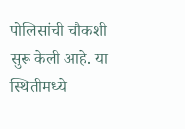पोलिसांची चौकशी सुरू केली आहे. या स्थितीमध्ये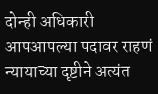दोन्ही अधिकारी आपआपल्या पदावर राहणं न्यायाच्या दृष्टीने अत्यंत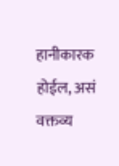हानीकारक होईल, असं वक्तव्य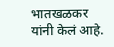भातखळकर यांनी केलं आहे.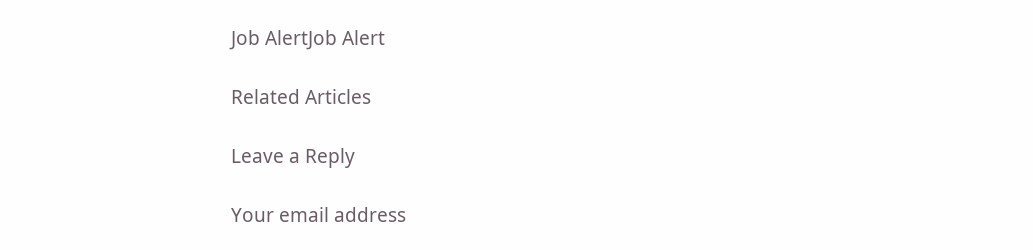Job AlertJob Alert

Related Articles

Leave a Reply

Your email address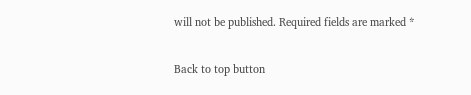will not be published. Required fields are marked *

Back to top button